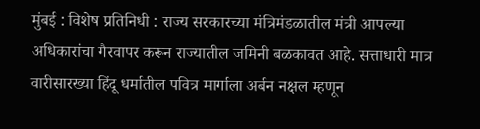मुंबई : विशेष प्रतिनिधी : राज्य सरकारच्या मंत्रिमंडळातील मंत्री आपल्या अधिकारांचा गैरवापर करून राज्यातील जमिनी बळकावत आहे. सत्ताधारी मात्र वारीसारख्या हिंदू धर्मातील पवित्र मार्गाला अर्बन नक्षल म्हणून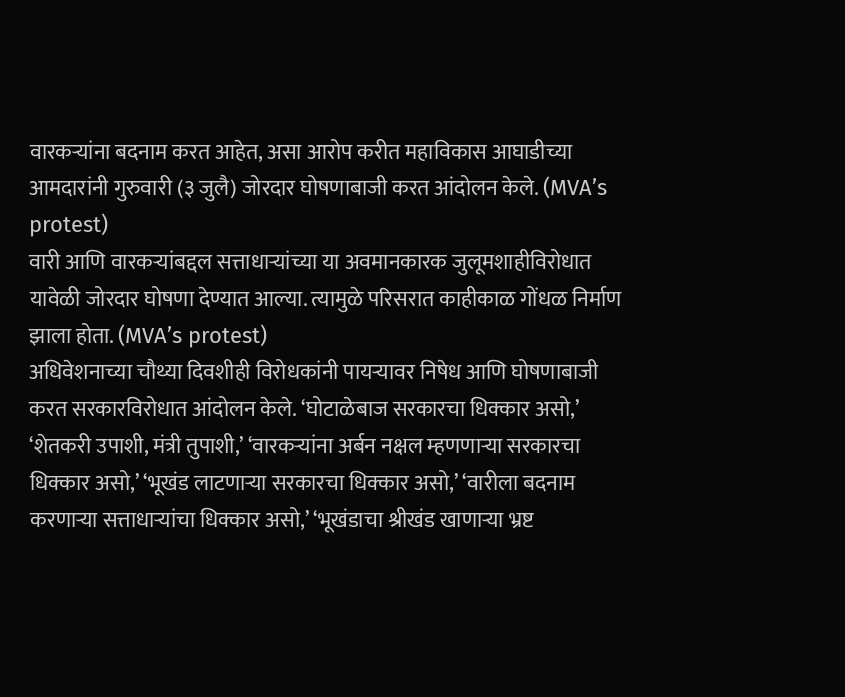वारकऱ्यांना बदनाम करत आहेत, असा आरोप करीत महाविकास आघाडीच्या आमदारांनी गुरुवारी (३ जुलै) जोरदार घोषणाबाजी करत आंदोलन केले. (MVA’s protest)
वारी आणि वारकऱ्यांबद्दल सत्ताधाऱ्यांच्या या अवमानकारक जुलूमशाहीविरोधात यावेळी जोरदार घोषणा देण्यात आल्या. त्यामुळे परिसरात काहीकाळ गोंधळ निर्माण झाला होता. (MVA’s protest)
अधिवेशनाच्या चौथ्या दिवशीही विरोधकांनी पायऱ्यावर निषेध आणि घोषणाबाजी करत सरकारविरोधात आंदोलन केले. ‘घोटाळेबाज सरकारचा धिक्कार असो,’ ‘शेतकरी उपाशी, मंत्री तुपाशी,’ ‘वारकऱ्यांना अर्बन नक्षल म्हणणाऱ्या सरकारचा धिक्कार असो,’ ‘भूखंड लाटणाऱ्या सरकारचा धिक्कार असो,’ ‘वारीला बदनाम करणाऱ्या सत्ताधाऱ्यांचा धिक्कार असो,’ ‘भूखंडाचा श्रीखंड खाणाऱ्या भ्रष्ट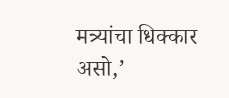मत्र्यांचा धिक्कार असो,’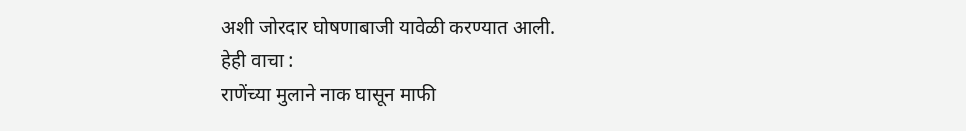अशी जोरदार घोषणाबाजी यावेळी करण्यात आली.
हेही वाचा :
राणेंच्या मुलाने नाक घासून माफी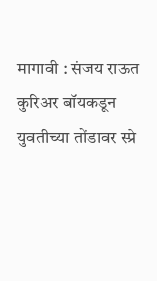मागावी : संजय राऊत
कुरिअर बॉयकडून युवतीच्या तोंडावर स्प्रे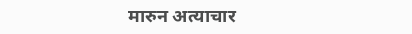मारुन अत्याचार